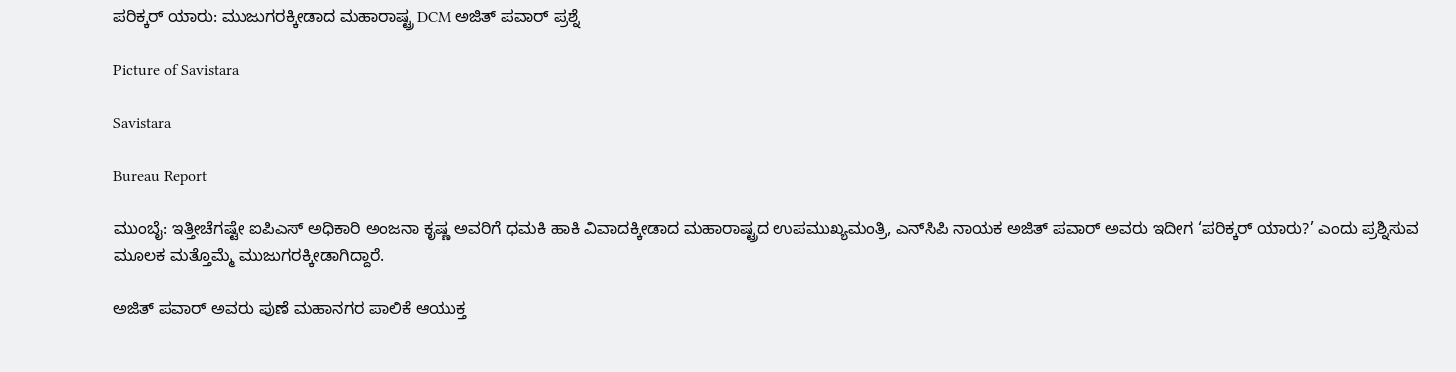ಪರಿಕ್ಕರ್ ಯಾರು: ಮುಜುಗರಕ್ಕೀಡಾದ ಮಹಾರಾಷ್ಟ್ರ DCM ಅಜಿತ್ ಪವಾರ್ ಪ್ರಶ್ನೆ

Picture of Savistara

Savistara

Bureau Report

ಮುಂಬೈ: ಇತ್ತೀಚೆಗಷ್ಟೇ ಐಪಿಎಸ್ ಅಧಿಕಾರಿ ಅಂಜನಾ ಕೃಷ್ಣ ಅವರಿಗೆ ಧಮಕಿ ಹಾಕಿ ವಿವಾದಕ್ಕೀಡಾದ ಮಹಾರಾಷ್ಟ್ರದ ಉಪಮುಖ್ಯಮಂತ್ರಿ, ಎನ್‌ಸಿಪಿ ನಾಯಕ ಅಜಿತ್‌ ಪವಾ‌ರ್ ಅವರು ಇದೀಗ ‘ಪರಿಕ್ಕರ್ ಯಾರು?’ ಎಂದು ಪ್ರಶ್ನಿಸುವ ಮೂಲಕ ಮತ್ತೊಮ್ಮೆ ಮುಜುಗರಕ್ಕೀಡಾಗಿದ್ದಾರೆ.

ಅಜಿತ್‌ ಪವಾ‌ರ್ ಅವರು ಪುಣೆ ಮಹಾನಗರ ಪಾಲಿಕೆ ಆಯುಕ್ತ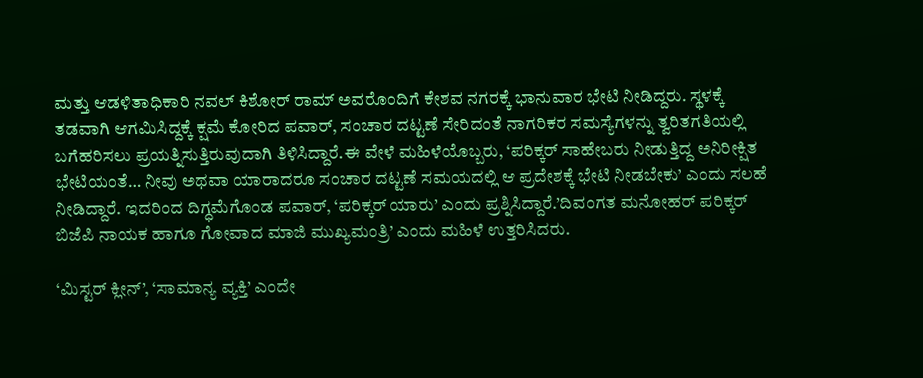ಮತ್ತು ಆಡಳಿತಾಧಿಕಾರಿ ನವಲ್ ಕಿಶೋರ್ ರಾಮ್ ಅವರೊಂದಿಗೆ ಕೇಶವ ನಗರಕ್ಕೆ ಭಾನುವಾರ ಭೇಟಿ ನೀಡಿದ್ದರು. ಸ್ಥಳಕ್ಕೆ ತಡವಾಗಿ ಆಗಮಿಸಿದ್ದಕ್ಕೆ ಕ್ಷಮೆ ಕೋರಿದ ಪವಾರ್, ಸಂಚಾರ ದಟ್ಟಣೆ ಸೇರಿದಂತೆ ನಾಗರಿಕರ ಸಮಸ್ಯೆಗಳನ್ನು ತ್ವರಿತಗತಿಯಲ್ಲಿ ಬಗೆಹರಿಸಲು ಪ್ರಯತ್ನಿಸುತ್ತಿರುವುದಾಗಿ ತಿಳಿಸಿದ್ದಾರೆ.ಈ ವೇಳೆ ಮಹಿಳೆಯೊಬ್ಬರು, ‘ಪರಿಕ್ಕರ್ ಸಾಹೇಬರು ನೀಡುತ್ತಿದ್ದ ಅನಿರೀಕ್ಷಿತ ಭೇಟಿಯಂತೆ… ನೀವು ಅಥವಾ ಯಾರಾದರೂ ಸಂಚಾರ ದಟ್ಟಣೆ ಸಮಯದಲ್ಲಿ ಆ ಪ್ರದೇಶಕ್ಕೆ ಭೇಟಿ ನೀಡಬೇಕು’ ಎಂದು ಸಲಹೆ ನೀಡಿದ್ದಾರೆ. ಇದರಿಂದ ದಿಗ್ಧಮೆಗೊಂಡ ಪವಾ‌ರ್, ‘ಪರಿಕ್ಕರ್ ಯಾರು’ ಎಂದು ಪ್ರಶ್ನಿಸಿದ್ದಾರೆ.’ದಿವಂಗತ ಮನೋಹರ್ ಪರಿಕ್ಕರ್ ಬಿಜೆಪಿ ನಾಯಕ ಹಾಗೂ ಗೋವಾದ ಮಾಜಿ ಮುಖ್ಯಮಂತ್ರಿ’ ಎಂದು ಮಹಿಳೆ ಉತ್ತರಿಸಿದರು.

‘ಮಿಸ್ಟ‌ರ್ ಕ್ಲೀನ್’, ‘ಸಾಮಾನ್ಯ ವ್ಯಕ್ತಿ’ ಎಂದೇ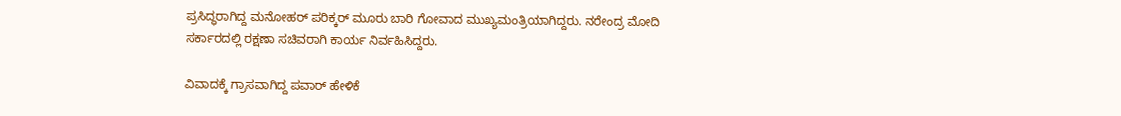ಪ್ರಸಿದ್ಧರಾಗಿದ್ದ ಮನೋಹರ್ ಪರಿಕ್ಕರ್ ಮೂರು ಬಾರಿ ಗೋವಾದ ಮುಖ್ಯಮಂತ್ರಿಯಾಗಿದ್ದರು. ನರೇಂದ್ರ ಮೋದಿ ಸರ್ಕಾರದಲ್ಲಿ ರಕ್ಷಣಾ ಸಚಿವರಾಗಿ ಕಾರ್ಯ ನಿರ್ವಹಿಸಿದ್ದರು.

ವಿವಾದಕ್ಕೆ ಗ್ರಾಸವಾಗಿದ್ದ ಪವಾರ್ ಹೇಳಿಕೆ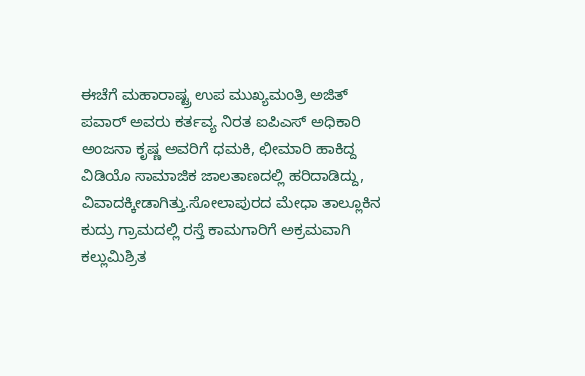ಈಚೆಗೆ ಮಹಾರಾಷ್ಟ್ರ ಉಪ ಮುಖ್ಯಮಂತ್ರಿ ಅಜಿತ್‌ ಪವಾ‌ರ್ ಅವರು ಕರ್ತವ್ಯ ನಿರತ ಐಪಿಎಸ್ ಅಧಿಕಾರಿ ಅಂಜನಾ ಕೃಷ್ಣ ಅವರಿಗೆ ಧಮಕಿ, ಛೀಮಾರಿ ಹಾಕಿದ್ದ ವಿಡಿಯೊ ಸಾಮಾಜಿಕ ಜಾಲತಾಣದಲ್ಲಿ ಹರಿದಾಡಿದ್ದು, ವಿವಾದಕ್ಕೀಡಾಗಿತ್ತು.ಸೋಲಾಪುರದ ಮೇಧಾ ತಾಲ್ಲೂಕಿನ ಕುದ್ರು ಗ್ರಾಮದಲ್ಲಿ ರಸ್ತೆ ಕಾಮಗಾರಿಗೆ ಅಕ್ರಮವಾಗಿ ಕಲ್ಲುಮಿಶ್ರಿತ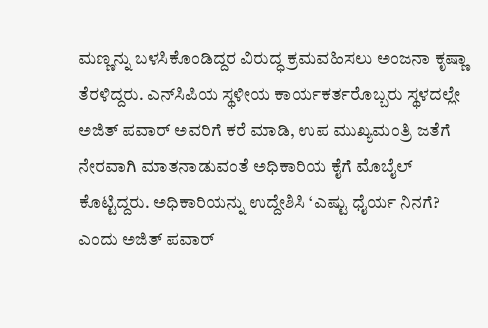ಮಣ್ಣನ್ನು ಬಳಸಿಕೊಂಡಿದ್ದರ ವಿರುದ್ಧ ಕ್ರಮವಹಿಸಲು ಅಂಜನಾ ಕೃಷ್ಣಾ ತೆರಳಿದ್ದರು. ಎನ್‌ಸಿಪಿಯ ಸ್ಥಳೀಯ ಕಾರ್ಯಕರ್ತರೊಬ್ಬರು ಸ್ಥಳದಲ್ಲೇ ಅಜಿತ್‌ ಪವಾರ್ ಅವರಿಗೆ ಕರೆ ಮಾಡಿ, ಉಪ ಮುಖ್ಯಮಂತ್ರಿ ಜತೆಗೆ ನೇರವಾಗಿ ಮಾತನಾಡುವಂತೆ ಅಧಿಕಾರಿಯ ಕೈಗೆ ಮೊಬೈಲ್‌ ಕೊಟ್ಟಿದ್ದರು. ಅಧಿಕಾರಿಯನ್ನು ಉದ್ದೇಶಿಸಿ ‘ಎಷ್ಟು ಧೈರ್ಯ ನಿನಗೆ? ಎಂದು ಅಜಿತ್ ಪವಾರ್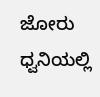ಜೋರು ಧ್ವನಿಯಲ್ಲಿ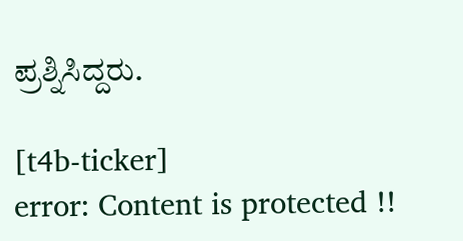ಪ್ರಶ್ನಿಸಿದ್ದರು.

[t4b-ticker]
error: Content is protected !!